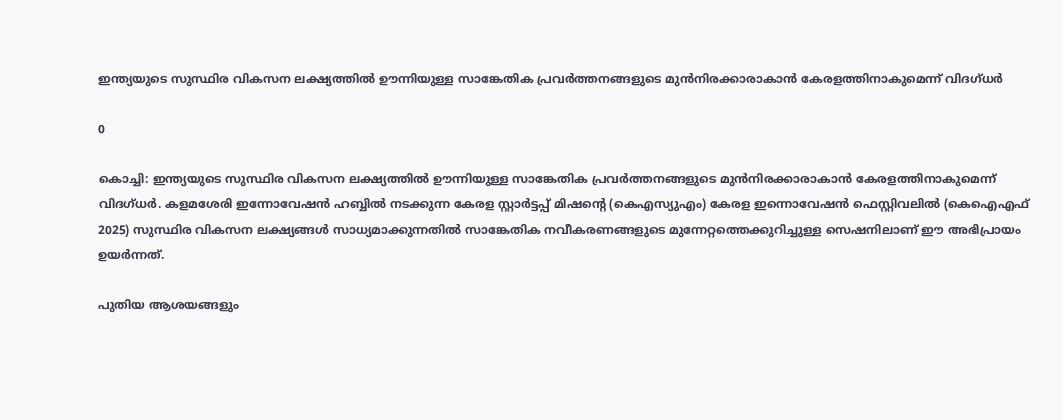ഇന്ത്യയുടെ സുസ്ഥിര വികസന ലക്ഷ്യത്തില്‍ ഊന്നിയുള്ള സാങ്കേതിക പ്രവര്‍ത്തനങ്ങളുടെ മുന്‍നിരക്കാരാകാന്‍ കേരളത്തിനാകുമെന്ന് വിദഗ്ധര്‍

0

കൊച്ചി: ഇന്ത്യയുടെ സുസ്ഥിര വികസന ലക്ഷ്യത്തില്‍ ഊന്നിയുള്ള സാങ്കേതിക പ്രവര്‍ത്തനങ്ങളുടെ മുന്‍നിരക്കാരാകാന്‍ കേരളത്തിനാകുമെന്ന് വിദഗ്ധര്‍. കളമശേരി ഇന്നോവേഷന്‍ ഹബ്ബില്‍ നടക്കുന്ന കേരള സ്റ്റാര്‍ട്ടപ്പ് മിഷന്റെ (കെഎസ്യുഎം) കേരള ഇന്നൊവേഷന്‍ ഫെസ്റ്റിവലില്‍ (കെഐഎഫ് 2025) സുസ്ഥിര വികസന ലക്ഷ്യങ്ങള്‍ സാധ്യമാക്കുന്നതില്‍ സാങ്കേതിക നവീകരണങ്ങളുടെ മുന്നേറ്റത്തെക്കുറിച്ചുള്ള സെഷനിലാണ് ഈ അഭിപ്രായം ഉയര്‍ന്നത്.

പുതിയ ആശയങ്ങളും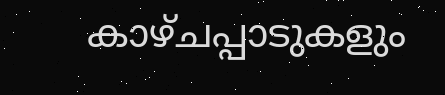കാഴ്ചപ്പാടുകളും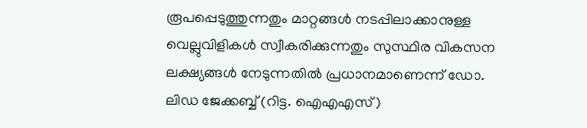രൂപപ്പെടുത്തുന്നതും മാറ്റങ്ങള്‍ നടപ്പിലാക്കാനുള്ള വെല്ലുവിളികള്‍ സ്വീകരിക്കുന്നതും സുസ്ഥിര വികസന ലക്ഷ്യങ്ങള്‍ നേടുന്നതില്‍ പ്രധാനമാണെന്ന് ഡോ. ലിഡ ജേക്കബ്ബ് (റിട്ട. ഐഎഎസ്)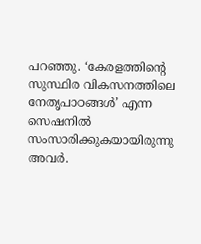പറഞ്ഞു. ‘കേരളത്തിന്റെ സുസ്ഥിര വികസനത്തിലെ നേതൃപാഠങ്ങള്‍’ എന്ന സെഷനില്‍ സംസാരിക്കുകയായിരുന്നു അവര്‍.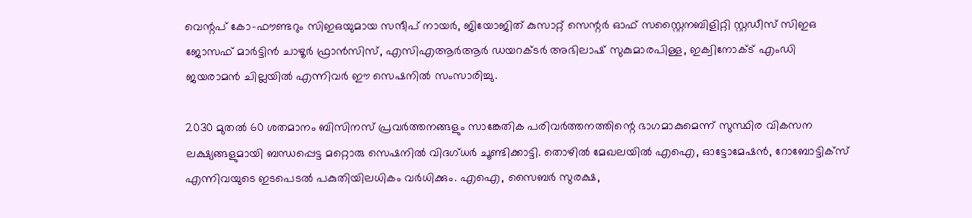വെന്റപ് കോ-ഫൗണ്ടറും സിഇഒയുമായ സന്ദീപ് നായര്‍, ജിയോജിത് കുസാറ്റ് സെന്റര്‍ ഓഫ് സസ്റ്റൈനബിളിറ്റി സ്റ്റഡീസ് സിഇഒ ജോസഫ് മാര്‍ട്ടിന്‍ ചാഴൂര്‍ ഫ്രാന്‍സിസ്, എസിഎആര്‍ആര്‍ ഡയറക്ടര്‍ അഭിലാഷ് സുകുമാരപിള്ള, ഇക്വിനോക്ട് എംഡി ജയരാമന്‍ ചില്ലയില്‍ എന്നിവര്‍ ഈ സെഷനില്‍ സംസാരിച്ചു.

2030 മുതല്‍ 60 ശതമാനം ബിസിനസ് പ്രവര്‍ത്തനങ്ങളും സാങ്കേതിക പരിവര്‍ത്തനത്തിന്റെ ഭാഗമാകുമെന്ന് സുസ്ഥിര വികസന ലക്ഷ്യങ്ങളുമായി ബന്ധപ്പെട്ട മറ്റൊരു സെഷനില്‍ വിദഗ്ധര്‍ ചൂണ്ടിക്കാട്ടി. തൊഴില്‍ മേഖലയില്‍ എഐ, ഓട്ടോമേഷന്‍, റോബോട്ടിക്‌സ് എന്നിവയുടെ ഇടപെടല്‍ പകുതിയിലധികം വര്‍ധിക്കും. എഐ, സൈബര്‍ സുരക്ഷ,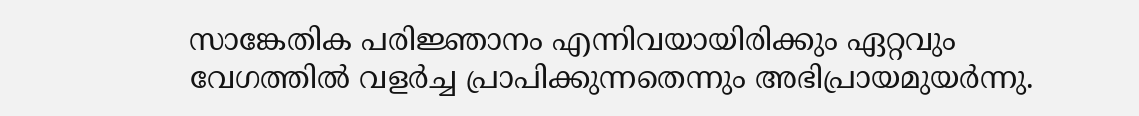സാങ്കേതിക പരിജ്ഞാനം എന്നിവയായിരിക്കും ഏറ്റവും വേഗത്തില്‍ വളര്‍ച്ച പ്രാപിക്കുന്നതെന്നും അഭിപ്രായമുയര്‍ന്നു.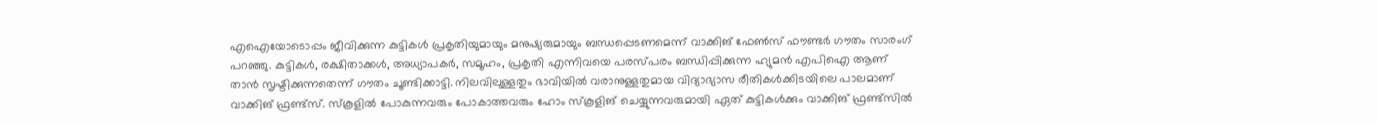എഐയോടൊപ്പം ജീവിക്കുന്ന കുട്ടികള്‍ പ്രകൃതിയുമായും മനുഷ്യരുമായും ബന്ധപ്പെടണമെന്ന് വാക്കിങ് ഫേണ്‍സ് ഫൗണ്ടര്‍ ഗൗതം സാരംഗ് പറഞ്ഞു. കുട്ടികള്‍, രക്ഷിതാക്കള്‍, അധ്യാപകര്‍, സമൂഹം, പ്രകൃതി എന്നിവയെ പരസ്പരം ബന്ധിപ്പിക്കുന്ന ഹ്യുമന്‍ എപിഐ ആണ് താന്‍ സൃഷ്ടിക്കുന്നതെന്ന് ഗൗതം ചൂണ്ടിക്കാട്ടി. നിലവിലുള്ളതും ഭാവിയില്‍ വരാനുള്ളതുമായ വിദ്യാഭ്യാസ രീതികള്‍ക്കിടയിലെ പാലമാണ് വാക്കിങ് ഫ്രണ്ട്‌സ്. സ്‌കൂളില്‍ പോകുന്നവരും പോകാത്തവരും ഹോം സ്‌കൂളിങ് ചെയ്യുന്നവരുമായി ഏത് കുട്ടികള്‍ക്കും വാക്കിങ് ഫ്രണ്ട്‌സില്‍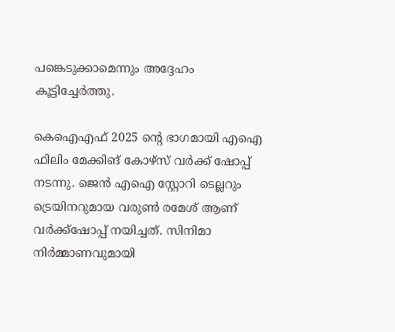പങ്കെടുക്കാമെന്നും അദ്ദേഹം കൂട്ടിച്ചേര്‍ത്തു.

കെഐഎഫ് 2025 ന്റെ ഭാഗമായി എഐ ഫിലിം മേക്കിങ് കോഴ്‌സ് വര്‍ക്ക് ഷോപ്പ് നടന്നു. ജെന്‍ എഐ സ്റ്റോറി ടെല്ലറും ട്രെയിനറുമായ വരുണ്‍ രമേശ് ആണ് വര്‍ക്ക്‌ഷോപ്പ് നയിച്ചത്. സിനിമാ നിര്‍മ്മാണവുമായി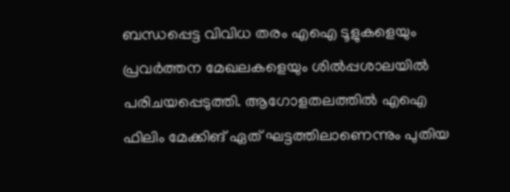ബന്ധപ്പെട്ട വിവിധ തരം എഐ ടൂളുകളെയും പ്രവര്‍ത്തന മേഖലകളെയും ശില്‍പ്പശാലയില്‍ പരിചയപ്പെടുത്തി. ആഗോളതലത്തില്‍ എഐ ഫിലിം മേക്കിങ് ഏത് ഘട്ടത്തിലാണെന്നും പുതിയ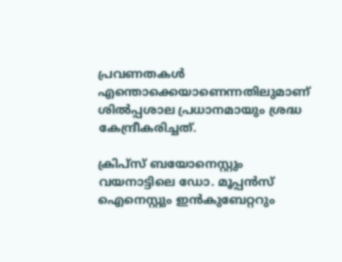പ്രവണതകള്‍ എന്തൊക്കെയാണെന്നതിലുമാണ് ശില്‍പ്പശാല പ്രധാനമായും ശ്രദ്ധ കേന്ദ്രീകരിച്ചത്.

ക്രിപ്‌സ് ബയോനെസ്റ്റും വയനാട്ടിലെ ഡോ. മൂപ്പന്‍സ് ഐനെസ്റ്റും ഇന്‍കുബേറ്ററും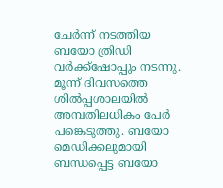ചേര്‍ന്ന് നടത്തിയ ബയോ ത്രിഡി വര്‍ക്ക്‌ഷോപ്പും നടന്നു. മൂന്ന് ദിവസത്തെ ശില്‍പ്പശാലയില്‍ അമ്പതിലധികം പേര്‍ പങ്കെടുത്തു. ബയോ മെഡിക്കലുമായി ബന്ധപ്പെട്ട ബയോ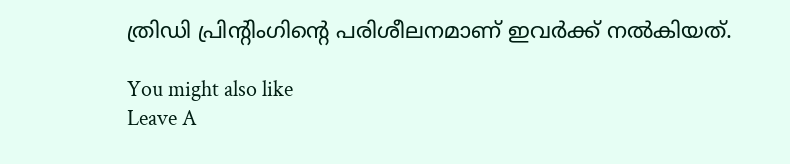ത്രിഡി പ്രിന്റിംഗിന്റെ പരിശീലനമാണ് ഇവര്‍ക്ക് നല്‍കിയത്.

You might also like
Leave A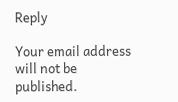Reply

Your email address will not be published.